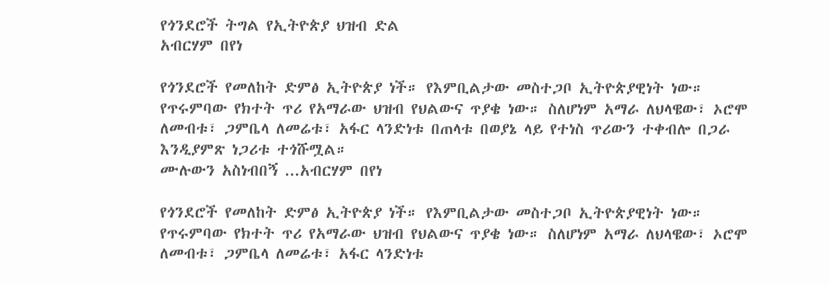የጎንደሮች ትግል የኢትዮጵያ ህዝብ ድል
አብርሃም በየነ

የጎንደሮች የመለከት ድምፅ ኢትዮጵያ ነች። የእምቢልታው መስተጋቦ ኢትዮጵያዊነት ነው። የጥሩምባው የክተት ጥሪ የአማራው ህዝብ የህልውና ጥያቄ ነው። ስለሆነም አማራ ለህላዌው፣ ኦሮሞ ለመብቱ፣ ጋምቤላ ለመሬቱ፣ አፋር ላንድነቱ በጠላቱ በወያኔ ላይ የተነስ ጥሪውን ተቀብሎ በጋራ እንዲያምጽ ነጋሪቱ ተጎሹሟል።
ሙሉውን አስነብበኝ ...አብርሃም በየነ

የጎንደሮች የመለከት ድምፅ ኢትዮጵያ ነች። የእምቢልታው መስተጋቦ ኢትዮጵያዊነት ነው። የጥሩምባው የክተት ጥሪ የአማራው ህዝብ የህልውና ጥያቄ ነው። ስለሆነም አማራ ለህላዌው፣ ኦሮሞ ለመብቱ፣ ጋምቤላ ለመሬቱ፣ አፋር ላንድነቱ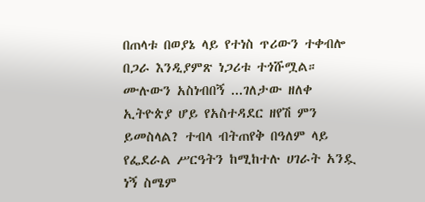በጠላቱ በወያኔ ላይ የተነስ ጥሪውን ተቀብሎ በጋራ እንዲያምጽ ነጋሪቱ ተጎሹሟል።
ሙሉውን አስነብበኝ ...ገለታው ዘለቀ
ኢትዮጵያ ሆይ የአስተዳደር ዘየሽ ምን ይመስላል? ተብላ ብትጠየቅ በዓለም ላይ የፌደራል ሥርዓትን ከሚከተሉ ሀገራት አንዷ ነኝ ስሜም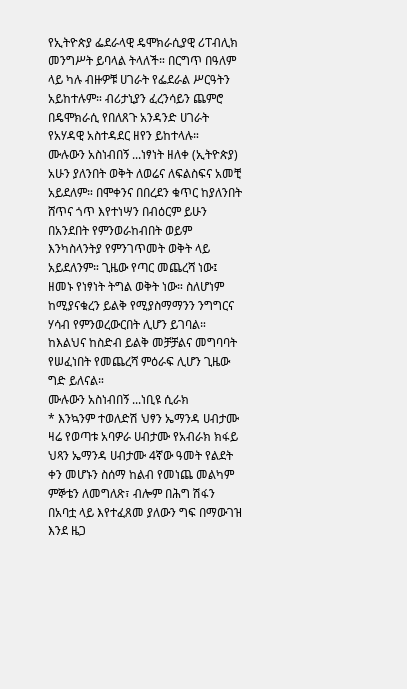የኢትዮጵያ ፌደራላዊ ዴሞክራሲያዊ ሪፐብሊክ መንግሥት ይባላል ትላለች። በርግጥ በዓለም ላይ ካሉ ብዙዎቹ ሀገራት የፌደራል ሥርዓትን አይከተሉም። ብሪታኒያን ፈረንሳይን ጨምሮ በዴሞክራሲ የበለጸጉ አንዳንድ ሀገራት የአሃዳዊ አስተዳደር ዘየን ይከተላሉ።
ሙሉውን አስነብበኝ ...ነፃነት ዘለቀ (ኢትዮጵያ)
አሁን ያለንበት ወቅት ለወሬና ለፍልስፍና አመቺ አይደለም። በሞቀንና በበረደን ቁጥር ከያለንበት ሸጥና ጎጥ እየተነሣን በብዕርም ይሁን በአንደበት የምንወራከብበት ወይም እንካስላንትያ የምንገጥመት ወቅት ላይ አይደለንም። ጊዜው የጣር መጨረሻ ነው፤ ዘመኑ የነፃነት ትግል ወቅት ነው። ስለሆነም ከሚያናቁረን ይልቅ የሚያስማማንን ንግግርና ሃሳብ የምንወረውርበት ሊሆን ይገባል። ከእልህና ከስድብ ይልቅ መቻቻልና መግባባት የሠፈነበት የመጨረሻ ምዕራፍ ሊሆን ጊዜው ግድ ይለናል።
ሙሉውን አስነብበኝ ...ነቢዩ ሲራክ
* እንኳንም ተወለድሽ ህፃን ኤማንዳ ሀብታሙ
ዛሬ የወጣቱ አባዎራ ሀብታሙ የአብራክ ክፋይ ህጻን ኤማንዳ ሀብታሙ 4ኛው ዓመት የልደት ቀን መሆኑን ስሰማ ከልብ የመነጨ መልካም ምኞቴን ለመግለጽ፣ ብሎም በሕግ ሽፋን በአባቷ ላይ እየተፈጸመ ያለውን ግፍ በማውገዝ እንደ ዜጋ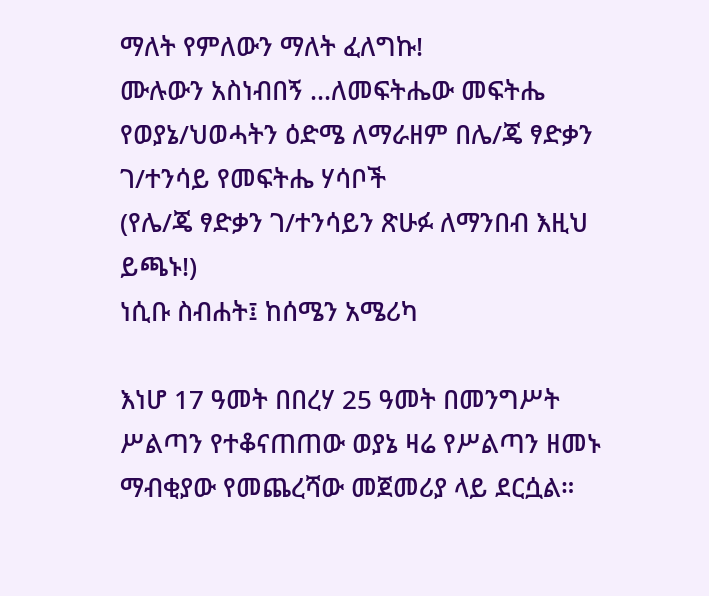ማለት የምለውን ማለት ፈለግኩ!
ሙሉውን አስነብበኝ ...ለመፍትሔው መፍትሔ የወያኔ/ህወሓትን ዕድሜ ለማራዘም በሌ/ጄ ፃድቃን ገ/ተንሳይ የመፍትሔ ሃሳቦች
(የሌ/ጄ ፃድቃን ገ/ተንሳይን ጽሁፉ ለማንበብ እዚህ ይጫኑ!)
ነሲቡ ስብሐት፤ ከሰሜን አሜሪካ

እነሆ 17 ዓመት በበረሃ 25 ዓመት በመንግሥት ሥልጣን የተቆናጠጠው ወያኔ ዛሬ የሥልጣን ዘመኑ ማብቂያው የመጨረሻው መጀመሪያ ላይ ደርሷል።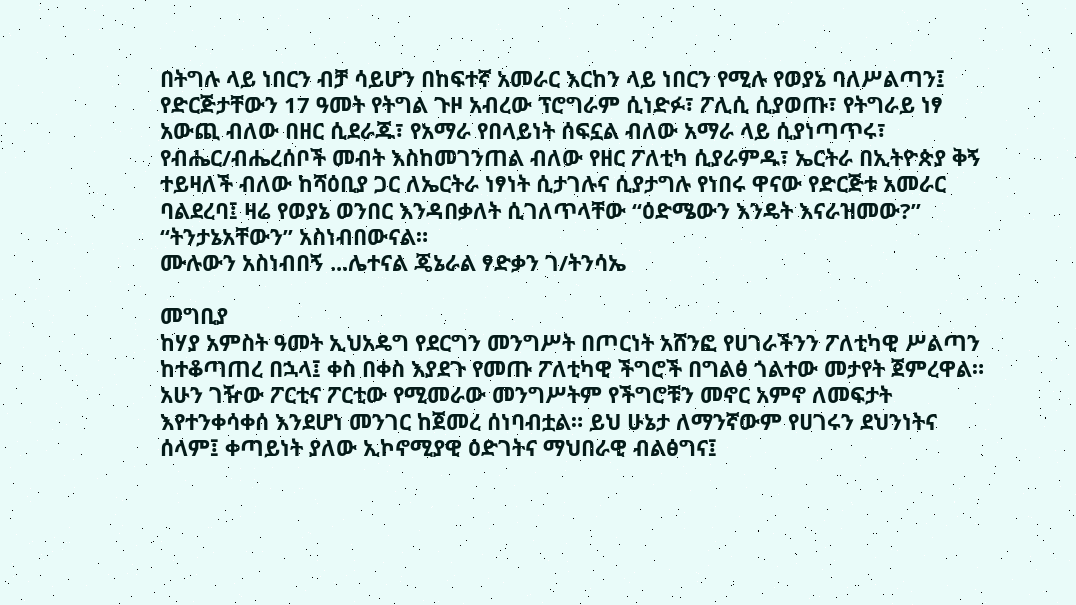በትግሉ ላይ ነበርን ብቻ ሳይሆን በከፍተኛ አመራር እርከን ላይ ነበርን የሚሉ የወያኔ ባለሥልጣን፤ የድርጅታቸውን 17 ዓመት የትግል ጉዞ አብረው ፕሮግራም ሲነድፉ፣ ፖሊሲ ሲያወጡ፣ የትግራይ ነፃ አውጪ ብለው በዘር ሲደራጁ፣ የአማራ የበላይነት ሰፍኗል ብለው አማራ ላይ ሲያነጣጥሩ፣ የብሔር/ብሔረሰቦች መብት እስከመገንጠል ብለው የዘር ፖለቲካ ሲያራምዱ፣ ኤርትራ በኢትዮጵያ ቅኝ ተይዛለች ብለው ከሻዕቢያ ጋር ለኤርትራ ነፃነት ሲታገሉና ሲያታግሉ የነበሩ ዋናው የድርጅቱ አመራር ባልደረባ፤ ዛሬ የወያኔ ወንበር እንዳበቃለት ሲገለጥላቸው “ዕድሜውን እንዴት እናራዝመው?” “ትንታኔአቸውን” አስነብበውናል።
ሙሉውን አስነብበኝ ...ሌተናል ጄኔራል ፃድቃን ገ/ትንሳኤ

መግቢያ
ከሃያ አምስት ዓመት ኢህአዴግ የደርግን መንግሥት በጦርነት አሸንፎ የሀገራችንን ፖለቲካዊ ሥልጣን ከተቆጣጠረ በኋላ፤ ቀስ በቀስ እያደጉ የመጡ ፖለቲካዊ ችግሮች በግልፅ ጎልተው መታየት ጀምረዋል። አሁን ገዥው ፖርቲና ፖርቲው የሚመራው መንግሥትም የችግሮቹን መኖር አምኖ ለመፍታት እየተንቀሳቀሰ እንደሆነ መንገር ከጀመረ ሰነባብቷል። ይህ ሁኔታ ለማንኛውም የሀገሩን ደህንነትና ሰላም፤ ቀጣይነት ያለው ኢኮኖሚያዊ ዕድገትና ማህበራዊ ብልፅግና፤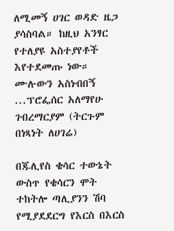ለሚመኝ ሀገር ወዳድ ዜጋ ያሳስባል። ከዚህ አንፃር የተለያዩ አስተያየቶች እየተደመጡ ነው።
ሙሉውን አስነብበኝ ...ፕሮፌሰር አለማየሁ ገብረማርያም (ትርጉም በነጻነት ለሀገሬ)

በጁሊየስ ቄሳር ተውኔት ውስጥ የቄሳርን ሞት ተከትሎ ጣሊያንን ሽባ የሚያደደርግ የእርስ በእርስ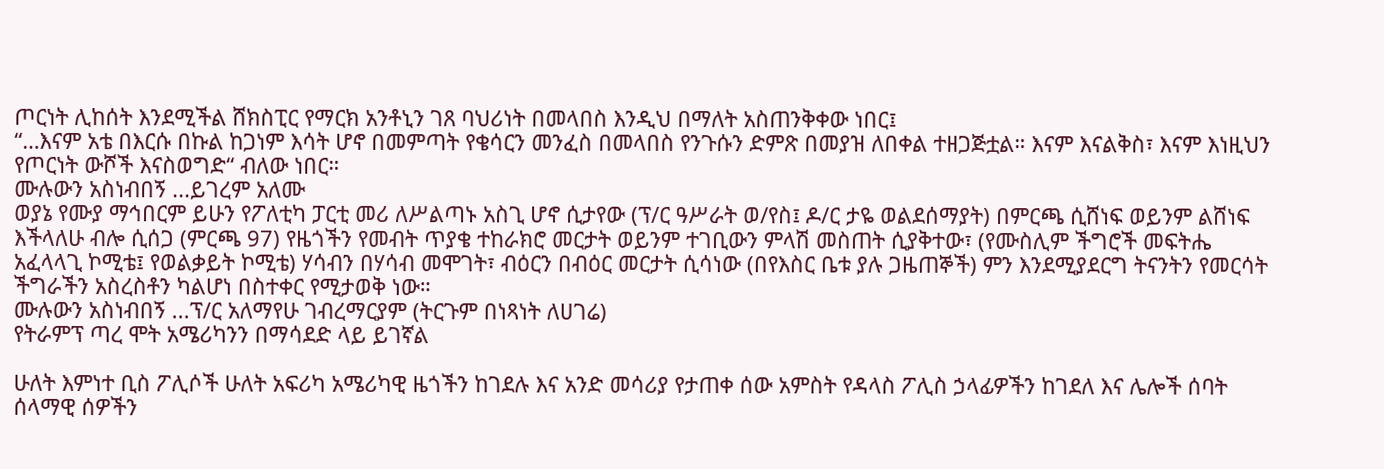ጦርነት ሊከሰት እንደሚችል ሸክስፒር የማርክ አንቶኒን ገጸ ባህሪነት በመላበስ እንዲህ በማለት አስጠንቅቀው ነበር፤
“…እናም አቴ በእርሱ በኩል ከጋነም እሳት ሆኖ በመምጣት የቄሳርን መንፈስ በመላበስ የንጉሱን ድምጽ በመያዝ ለበቀል ተዘጋጅቷል። እናም እናልቅስ፣ እናም እነዚህን የጦርነት ውሾች እናስወግድ“ ብለው ነበር።
ሙሉውን አስነብበኝ ...ይገረም አለሙ
ወያኔ የሙያ ማኅበርም ይሁን የፖለቲካ ፓርቲ መሪ ለሥልጣኑ አስጊ ሆኖ ሲታየው (ፕ/ር ዓሥራት ወ/የስ፤ ዶ/ር ታዬ ወልደሰማያት) በምርጫ ሲሸነፍ ወይንም ልሸነፍ እችላለሁ ብሎ ሲሰጋ (ምርጫ 97) የዜጎችን የመብት ጥያቄ ተከራክሮ መርታት ወይንም ተገቢውን ምላሽ መስጠት ሲያቅተው፣ (የሙስሊም ችግሮች መፍትሔ አፈላላጊ ኮሚቴ፤ የወልቃይት ኮሚቴ) ሃሳብን በሃሳብ መሞገት፣ ብዕርን በብዕር መርታት ሲሳነው (በየእስር ቤቱ ያሉ ጋዜጠኞች) ምን እንደሚያደርግ ትናንትን የመርሳት ችግራችን አስረስቶን ካልሆነ በስተቀር የሚታወቅ ነው።
ሙሉውን አስነብበኝ ...ፕ/ር አለማየሁ ገብረማርያም (ትርጉም በነጻነት ለሀገሬ)
የትራምፕ ጣረ ሞት አሜሪካንን በማሳደድ ላይ ይገኛል

ሁለት እምነተ ቢስ ፖሊሶች ሁለት አፍሪካ አሜሪካዊ ዜጎችን ከገደሉ እና አንድ መሳሪያ የታጠቀ ሰው አምስት የዳላስ ፖሊስ ኃላፊዎችን ከገደለ እና ሌሎች ሰባት ሰላማዊ ሰዎችን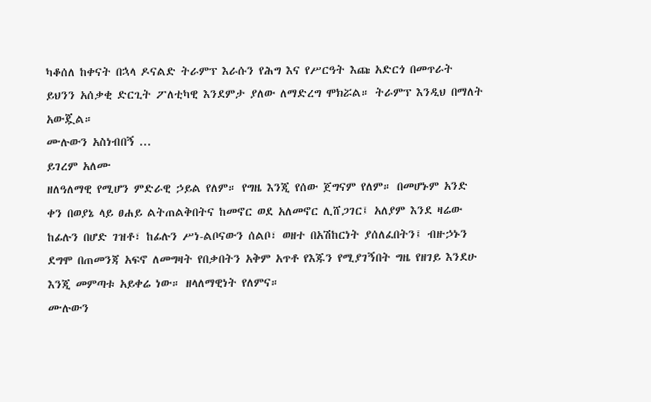ካቆሰለ ከቀናት በኋላ ዶናልድ ትራምፕ እራሱን የሕግ እና የሥርዓት እጩ አድርጎ በመጥራት ይህንን አሰቃቂ ድርጊት ፖለቲካዊ እንደምታ ያለው ለማድረግ ሞክሯል። ትራምፕ እንዲህ በማለት አውጇል።
ሙሉውን አስነብበኝ ...
ይገረም አለሙ
ዘለዓለማዊ የሚሆን ምድራዊ ኃይል የለም። የግዜ እንጂ የሰው ጀግናም የለም። በመሆኑም አንድ ቀን በወያኔ ላይ ፀሐይ ልትጠልቅበትና ከመኖር ወደ አለመኖር ሊሸጋገር፤ አለያም እንደ ዛሬው ከፊሉን በሆድ ገዝቶ፣ ከፊሉን ሥነ-ልቦናውን ሰልቦ፣ ወዘተ በአሽከርነት ያሰለፈበትን፤ ብዙኃኑን ደግሞ በጠመንጃ አፍኖ ለመግዛት የበቃበትን አቅም አጥቶ የእጁን የሚያገኝበት ግዜ የዘገይ እንደሁ እንጂ መምጣቱ አይቀሬ ነው። ዘላለማዊነት የለምና።
ሙሉውን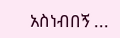አስነብበኝ ...